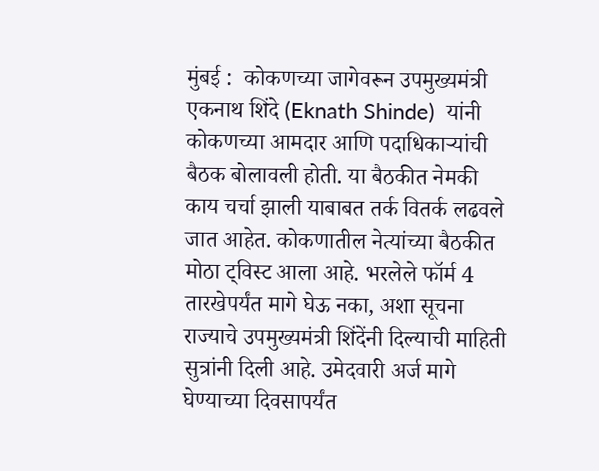मुंबई :  कोकणच्या जागेवरून उपमुख्यमंत्री एकनाथ शिंदे (Eknath Shinde)  यांनी कोकणच्या आमदार आणि पदाधिकाऱ्यांची बैठक बोलावली होती. या बैठकीत नेमकी काय चर्चा झाली याबाबत तर्क वितर्क लढवले जात आहेत. कोकणातील नेत्यांच्या बैठकीत मोठा ट्विस्ट आला आहे. भरलेले फॉर्म 4 तारखेपर्यंत मागे घेऊ नका, अशा सूचना राज्याचे उपमुख्यमंत्री शिंदेंनी दिल्याची माहिती सुत्रांनी दिली आहे. उमेदवारी अर्ज मागे घेण्याच्या दिवसापर्यंत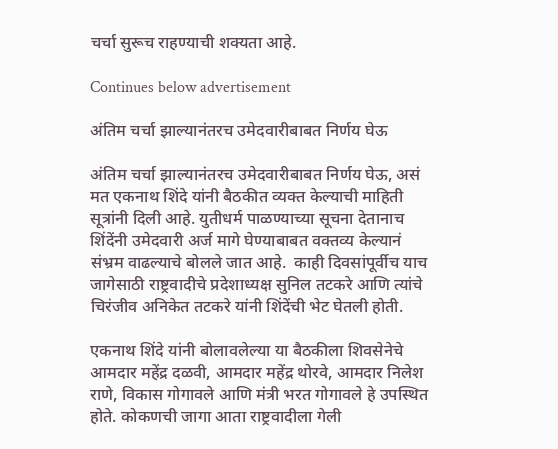चर्चा सुरूच राहण्याची शक्यता आहे.

Continues below advertisement

अंतिम चर्चा झाल्यानंतरच उमेदवारीबाबत निर्णय घेऊ

अंतिम चर्चा झाल्यानंतरच उमेदवारीबाबत निर्णय घेऊ, असं मत एकनाथ शिंदे यांनी बैठकीत व्यक्त केल्याची माहिती सूत्रांनी दिली आहे. युतीधर्म पाळण्याच्या सूचना देतानाच शिंदेंनी उमेदवारी अर्ज मागे घेण्याबाबत वक्तव्य केल्यानं संभ्रम वाढल्याचे बोलले जात आहे.  काही दिवसांपूर्वीच याच जागेसाठी राष्ट्रवादीचे प्रदेशाध्यक्ष सुनिल तटकरे आणि त्यांचे चिरंजीव अनिकेत तटकरे यांनी शिंदेंची भेट घेतली होती.

एकनाथ शिंदे यांनी बोलावलेल्या या बैठकीला शिवसेनेचे आमदार महेंद्र दळवी, आमदार महेंद्र थोरवे, आमदार निलेश राणे, विकास गोगावले आणि मंत्री भरत गोगावले हे उपस्थित होते. कोकणची जागा आता राष्ट्रवादीला गेली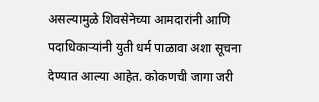असल्यामुळे शिवसेनेच्या आमदारांनी आणि पदाधिकाऱ्यांनी युती धर्म पाळावा अशा सूचना देण्यात आल्या आहेत. कोकणची जागा जरी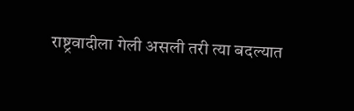राष्ट्रवादीला गेली असली तरी त्या बदल्यात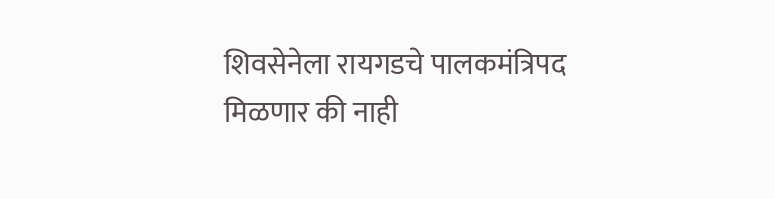शिवसेनेला रायगडचे पालकमंत्रिपद मिळणार की नाही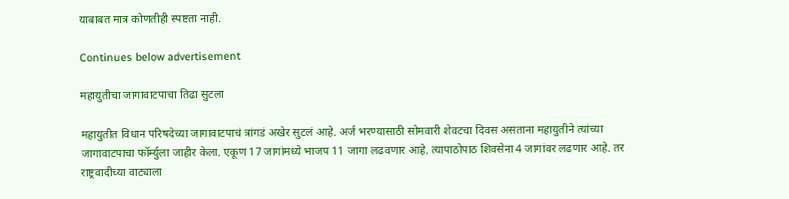याबाबत मात्र कोणतीही स्पष्टता नाही.

Continues below advertisement

महायुतीचा जागावाटपाचा तिढा सुटला

महायुतीत विधान परिषदेच्या जागावाटपाचं त्रांगडं अखेर सुटलं आहे. अर्ज भरण्यासाठी सोमवारी शेवटचा दिवस असताना महायुतीने त्यांच्या जागावाटपाचा फॉर्म्युला जाहीर केला. एकूण 17 जागांमध्ये भाजप 11 जागा लढवणार आहे. त्यापाठोपाठ शिवसेना 4 जागांवर लढणार आहे. तर राष्ट्रवादीच्या वाट्याला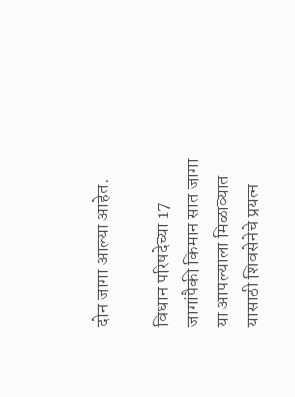दोन जागा आल्या आहेत.

विधान परिषदेच्या 17 जागांपैकी किमान सात जागा या आपल्याला मिळाव्यात यासाठी शिवसेनेचे प्रयत्न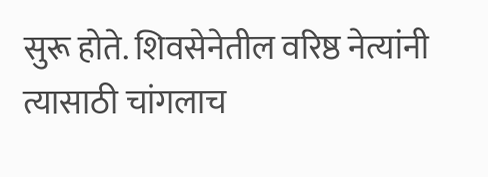सुरू होते. शिवसेनेतील वरिष्ठ नेत्यांनी त्यासाठी चांगलाच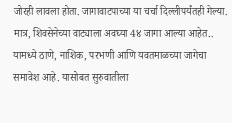जोरही लावला होता. जागावाटपाच्या या चर्चा दिल्लीपर्यंतही गेल्या. मात्र, शिवसेनेच्या वाट्याला अवघ्या 4४ जागा आल्या आहेत.. यामध्ये ठाणे, नाशिक, परभणी आणि यवतमाळच्या जागेचा समावेश आहे. यासोबत सुरुवातीला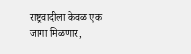राष्ट्रवादीला केवळ एक जागा मिळणार,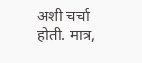अशी चर्चा होती. मात्र,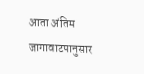आता अंतिम जागावाटपानुसार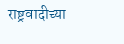राष्ट्रवादीच्या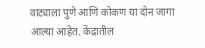वाट्याला पुणे आणि कोकण या दोन जागा आल्या आहेत. केंद्रातील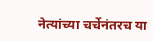नेत्यांच्या चर्चेनंतरच या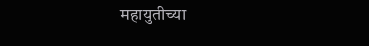महायुतीच्या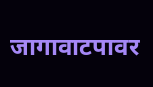जागावाटपावर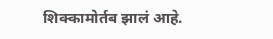शिक्कामोर्तब झालं आहे.